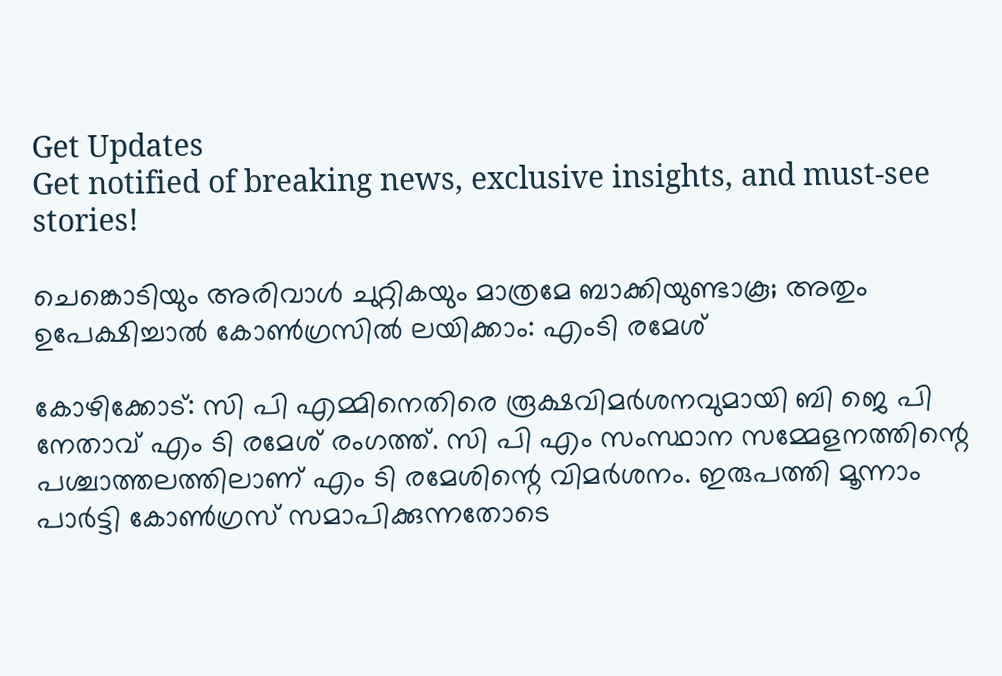Get Updates
Get notified of breaking news, exclusive insights, and must-see stories!

ചെങ്കൊടിയും അരിവാള്‍ ചുറ്റികയും മാത്രമേ ബാക്കിയുണ്ടാകൂ; അതും ഉപേക്ഷിച്ചാല്‍ കോണ്‍ഗ്രസില്‍ ലയിക്കാം: എംടി രമേശ്

കോഴിക്കോട്: സി പി എമ്മിനെതിരെ രൂക്ഷവിമര്‍ശനവുമായി ബി ജെ പി നേതാവ് എം ടി രമേശ് രംഗത്ത്. സി പി എം സംസ്ഥാന സമ്മേളനത്തിന്റെ പശ്ചാത്തലത്തിലാണ് എം ടി രമേശിന്റെ വിമര്‍ശനം. ഇരുപത്തി മൂന്നാം പാര്‍ട്ടി കോണ്‍ഗ്രസ് സമാപിക്കുന്നതോടെ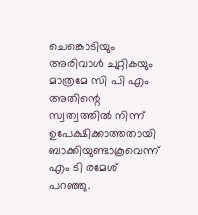ചെങ്കൊടിയും അരിവാള്‍ ചുറ്റികയും മാത്രമേ സി പി എം അതിന്റെ സ്വത്വത്തില്‍ നിന്ന് ഉപേക്ഷിക്കാത്തതായി ബാക്കിയുണ്ടാകൂവെന്ന് എം ടി രമേശ് പറഞ്ഞു.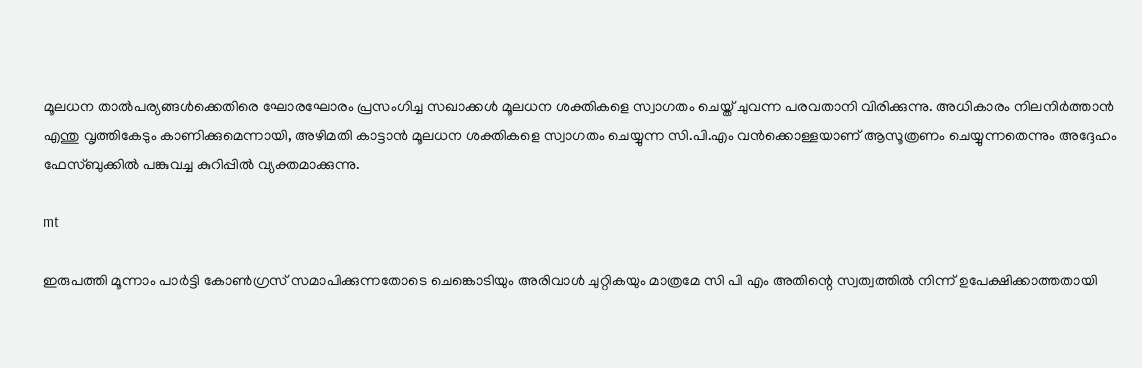മൂലധന താല്‍പര്യങ്ങള്‍ക്കെതിരെ ഘോരഘോരം പ്രസംഗിച്ച സഖാക്കള്‍ മൂലധന ശക്തികളെ സ്വാഗതം ചെയ്ത് ചുവന്ന പരവതാനി വിരിക്കുന്നു. അധികാരം നിലനിര്‍ത്താന്‍ എന്തു വൃത്തികേടും കാണിക്കുമെന്നായി, അഴിമതി കാട്ടാന്‍ മൂലധന ശക്തികളെ സ്വാഗതം ചെയ്യുന്ന സി.പി.എം വന്‍ക്കൊള്ളയാണ് ആസൂത്രണം ചെയ്യുന്നതെന്നും അദ്ദേഹം ഫേസ്ബുക്കില്‍ പങ്കുവച്ച കുറിപ്പില്‍ വ്യക്തമാക്കുന്നു.

mt

ഇരുപത്തി മൂന്നാം പാര്‍ട്ടി കോണ്‍ഗ്രസ് സമാപിക്കുന്നതോടെ ചെങ്കൊടിയും അരിവാള്‍ ചുറ്റികയും മാത്രമേ സി പി എം അതിന്റെ സ്വത്വത്തില്‍ നിന്ന് ഉപേക്ഷിക്കാത്തതായി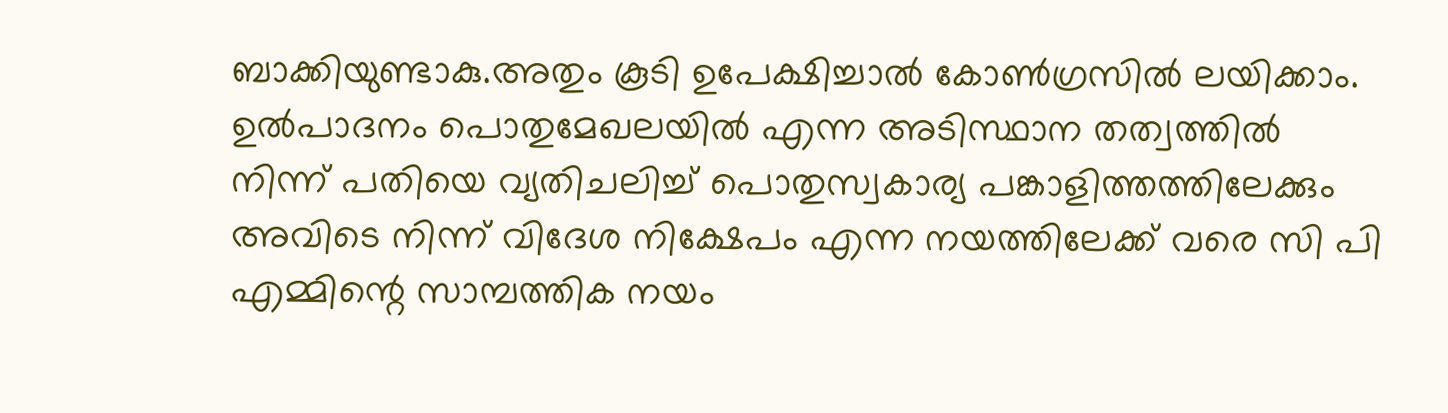ബാക്കിയുണ്ടാകു.അതും കൂടി ഉപേക്ഷിച്ചാല്‍ കോണ്‍ഗ്രസില്‍ ലയിക്കാം. ഉല്‍പാദനം പൊതുമേഖലയില്‍ എന്ന അടിസ്ഥാന തത്വത്തില്‍ നിന്ന് പതിയെ വ്യതിചലിച്ച് പൊതുസ്വകാര്യ പങ്കാളിത്തത്തിലേക്കും അവിടെ നിന്ന് വിദേശ നിക്ഷേപം എന്ന നയത്തിലേക്ക് വരെ സി പി എമ്മിന്റെ സാമ്പത്തിക നയം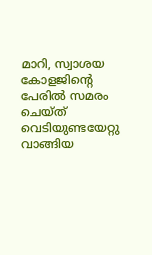മാറി, സ്വാശയ കോളജിന്റെ പേരില്‍ സമരം ചെയ്ത് വെടിയുണ്ടയേറ്റു വാങ്ങിയ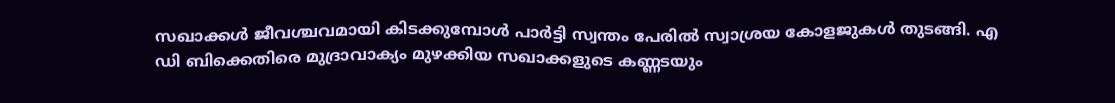സഖാക്കള്‍ ജീവശ്ചവമായി കിടക്കുമ്പോള്‍ പാര്‍ട്ടി സ്വന്തം പേരില്‍ സ്വാശ്രയ കോളജുകള്‍ തുടങ്ങി. എ ഡി ബിക്കെതിരെ മുദ്രാവാക്യം മുഴക്കിയ സഖാക്കളുടെ കണ്ണടയും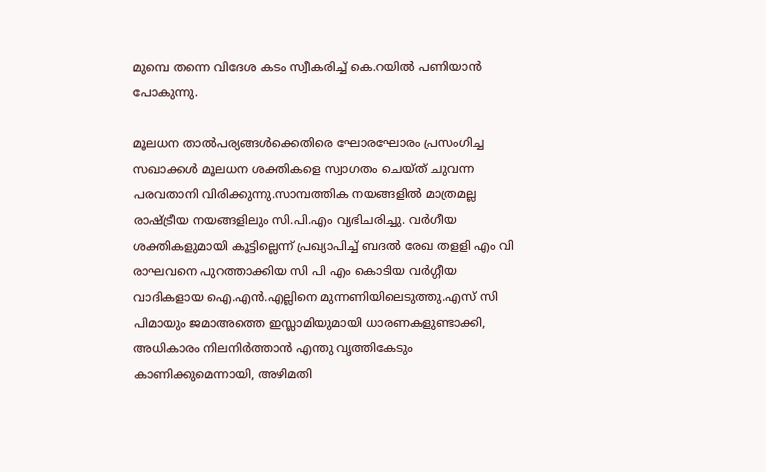മുമ്പെ തന്നെ വിദേശ കടം സ്വീകരിച്ച് കെ.റയില്‍ പണിയാന്‍ പോകുന്നു.

മൂലധന താല്‍പര്യങ്ങള്‍ക്കെതിരെ ഘോരഘോരം പ്രസംഗിച്ച സഖാക്കള്‍ മൂലധന ശക്തികളെ സ്വാഗതം ചെയ്ത് ചുവന്ന പരവതാനി വിരിക്കുന്നു.സാമ്പത്തിക നയങ്ങളില്‍ മാത്രമല്ല രാഷ്ട്രീയ നയങ്ങളിലും സി.പി.എം വ്യഭിചരിച്ചു. വര്‍ഗീയ ശക്തികളുമായി കൂട്ടില്ലെന്ന് പ്രഖ്യാപിച്ച് ബദല്‍ രേഖ തളളി എം വി രാഘവനെ പുറത്താക്കിയ സി പി എം കൊടിയ വര്‍ഗ്ഗീയ വാദികളായ ഐ.എന്‍.എല്ലിനെ മുന്നണിയിലെടുത്തു.എസ് സി പിമായും ജമാഅത്തെ ഇസ്ലാമിയുമായി ധാരണകളുണ്ടാക്കി, അധികാരം നിലനിര്‍ത്താന്‍ എന്തു വൃത്തികേടും കാണിക്കുമെന്നായി, അഴിമതി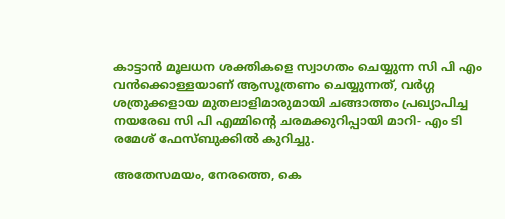കാട്ടാന്‍ മൂലധന ശക്തികളെ സ്വാഗതം ചെയ്യുന്ന സി പി എം വന്‍ക്കൊള്ളയാണ് ആസൂത്രണം ചെയ്യുന്നത്, വര്‍ഗ്ഗ ശത്രുക്കളായ മുതലാളിമാരുമായി ചങ്ങാത്തം പ്രഖ്യാപിച്ച നയരേഖ സി പി എമ്മിന്റെ ചരമക്കുറിപ്പായി മാറി- എം ടി രമേശ് ഫേസ്ബുക്കില്‍ കുറിച്ചു.

അതേസമയം, നേരത്തെ, കെ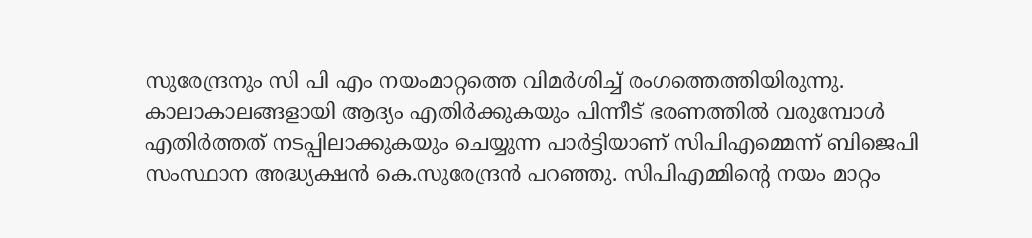സുരേന്ദ്രനും സി പി എം നയംമാറ്റത്തെ വിമര്‍ശിച്ച് രംഗത്തെത്തിയിരുന്നു. കാലാകാലങ്ങളായി ആദ്യം എതിര്‍ക്കുകയും പിന്നീട് ഭരണത്തില്‍ വരുമ്പോള്‍ എതിര്‍ത്തത് നടപ്പിലാക്കുകയും ചെയ്യുന്ന പാര്‍ട്ടിയാണ് സിപിഎമ്മെന്ന് ബിജെപി സംസ്ഥാന അദ്ധ്യക്ഷന്‍ കെ.സുരേന്ദ്രന്‍ പറഞ്ഞു. സിപിഎമ്മിന്റെ നയം മാറ്റം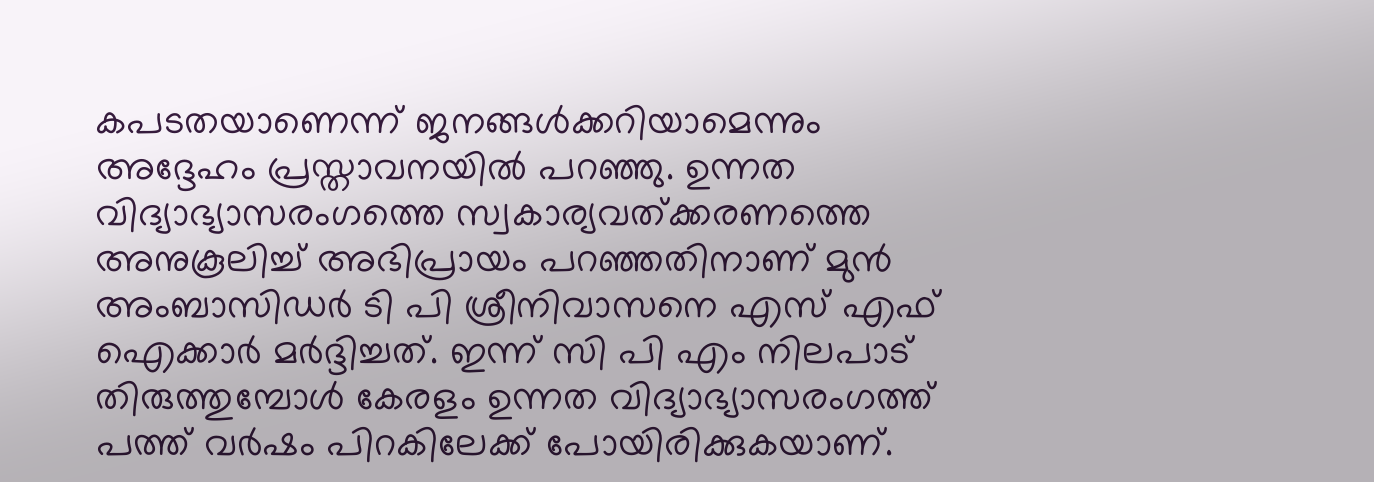കപടതയാണെന്ന് ജനങ്ങള്‍ക്കറിയാമെന്നും അദ്ദേഹം പ്രസ്താവനയില്‍ പറഞ്ഞു. ഉന്നത വിദ്യാഭ്യാസരംഗത്തെ സ്വകാര്യവത്ക്കരണത്തെ അനുകൂലിച്ച് അഭിപ്രായം പറഞ്ഞതിനാണ് മുന്‍ അംബാസിഡര്‍ ടി പി ശ്രീനിവാസനെ എസ് എഫ് ഐക്കാര്‍ മര്‍ദ്ദിച്ചത്. ഇന്ന് സി പി എം നിലപാട് തിരുത്തുമ്പോള്‍ കേരളം ഉന്നത വിദ്യാഭ്യാസരംഗത്ത് പത്ത് വര്‍ഷം പിറകിലേക്ക് പോയിരിക്കുകയാണ്.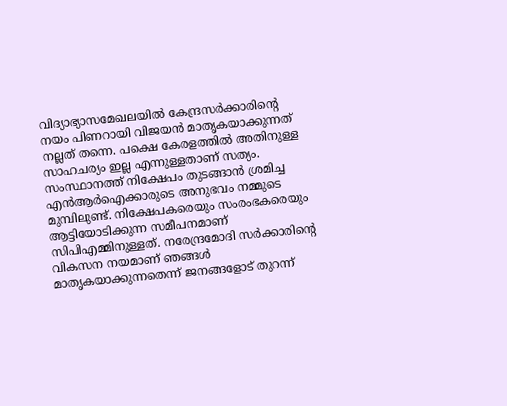വിദ്യാഭ്യാസമേഖലയില്‍ കേന്ദ്രസര്‍ക്കാരിന്റെ നയം പിണറായി വിജയന്‍ മാതൃകയാക്കുന്നത് നല്ലത് തന്നെ. പക്ഷെ കേരളത്തില്‍ അതിനുള്ള സാഹചര്യം ഇല്ല എന്നുള്ളതാണ് സത്യം. സംസ്ഥാനത്ത് നിക്ഷേപം തുടങ്ങാന്‍ ശ്രമിച്ച എന്‍ആര്‍ഐക്കാരുടെ അനുഭവം നമ്മുടെ മുമ്പിലുണ്ട്. നിക്ഷേപകരെയും സംരംഭകരെയും ആട്ടിയോടിക്കുന്ന സമീപനമാണ് സിപിഎമ്മിനുള്ളത്. നരേന്ദ്രമോദി സര്‍ക്കാരിന്റെ വികസന നയമാണ് ഞങ്ങള്‍ മാതൃകയാക്കുന്നതെന്ന് ജനങ്ങളോട് തുറന്ന്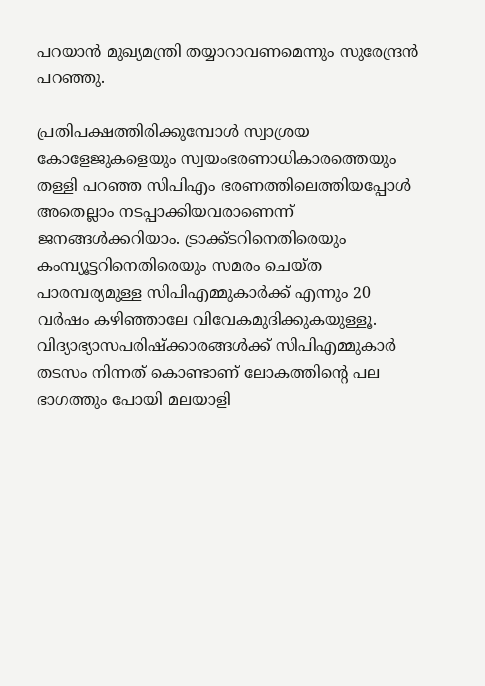പറയാന്‍ മുഖ്യമന്ത്രി തയ്യാറാവണമെന്നും സുരേന്ദ്രന്‍ പറഞ്ഞു.

പ്രതിപക്ഷത്തിരിക്കുമ്പോള്‍ സ്വാശ്രയ കോളേജുകളെയും സ്വയംഭരണാധികാരത്തെയും തള്ളി പറഞ്ഞ സിപിഎം ഭരണത്തിലെത്തിയപ്പോള്‍ അതെല്ലാം നടപ്പാക്കിയവരാണെന്ന് ജനങ്ങള്‍ക്കറിയാം. ട്രാക്ക്ടറിനെതിരെയും കംമ്പ്യൂട്ടറിനെതിരെയും സമരം ചെയ്ത പാരമ്പര്യമുള്ള സിപിഎമ്മുകാര്‍ക്ക് എന്നും 20 വര്‍ഷം കഴിഞ്ഞാലേ വിവേകമുദിക്കുകയുള്ളൂ. വിദ്യാഭ്യാസപരിഷ്‌ക്കാരങ്ങള്‍ക്ക് സിപിഎമ്മുകാര്‍ തടസം നിന്നത് കൊണ്ടാണ് ലോകത്തിന്റെ പല ഭാഗത്തും പോയി മലയാളി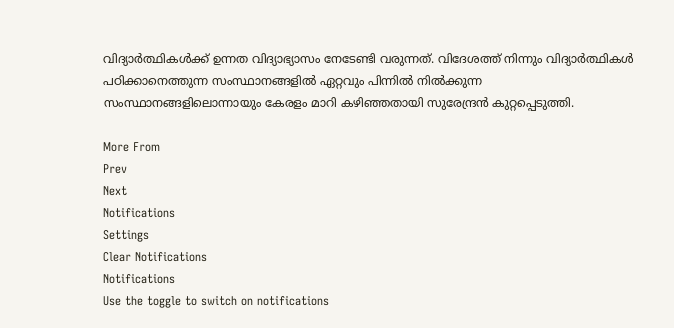വിദ്യാര്‍ത്ഥികള്‍ക്ക് ഉന്നത വിദ്യാഭ്യാസം നേടേണ്ടി വരുന്നത്. വിദേശത്ത് നിന്നും വിദ്യാര്‍ത്ഥികള്‍ പഠിക്കാനെത്തുന്ന സംസ്ഥാനങ്ങളില്‍ ഏറ്റവും പിന്നില്‍ നില്‍ക്കുന്ന സംസ്ഥാനങ്ങളിലൊന്നായും കേരളം മാറി കഴിഞ്ഞതായി സുരേന്ദ്രന്‍ കുറ്റപ്പെടുത്തി.

More From
Prev
Next
Notifications
Settings
Clear Notifications
Notifications
Use the toggle to switch on notifications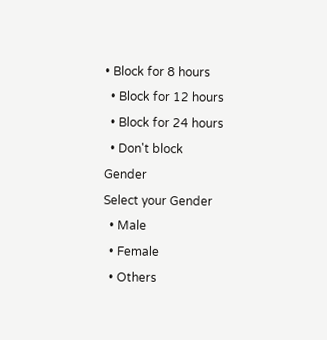• Block for 8 hours
  • Block for 12 hours
  • Block for 24 hours
  • Don't block
Gender
Select your Gender
  • Male
  • Female
  • Others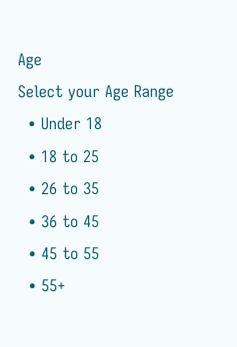Age
Select your Age Range
  • Under 18
  • 18 to 25
  • 26 to 35
  • 36 to 45
  • 45 to 55
  • 55+